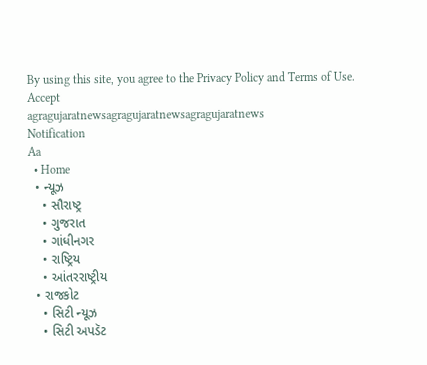By using this site, you agree to the Privacy Policy and Terms of Use.
Accept
agragujaratnewsagragujaratnewsagragujaratnews
Notification
Aa
  • Home
  • ન્યૂઝ
    • સૌરાષ્ટ્ર
    • ગુજરાત
    • ગાંધીનગર
    • રાષ્ટ્રિય
    • આંતરરાષ્ટ્રીય
  • રાજકોટ
    • સિટી ન્યૂઝ
    • સિટી અપડૅટ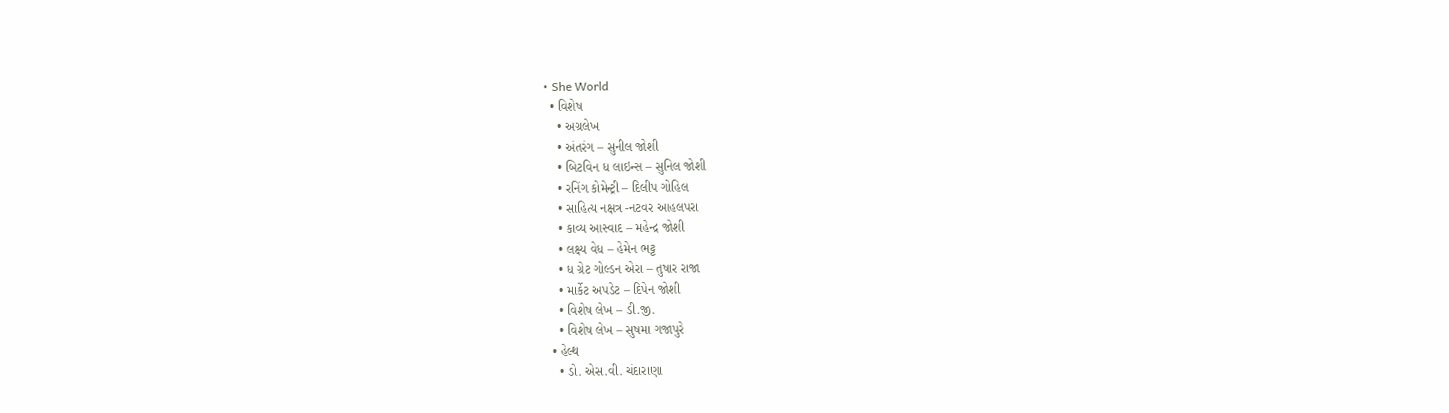• She World
  • વિશેષ
    • અગ્રલેખ
    • અંતરંગ – સુનીલ જોશી
    • બિટવિન ધ લાઇન્સ – સુનિલ જોશી
    • રનિંગ કોમેન્ટ્રી – દિલીપ ગોહિલ
    • સાહિત્ય નક્ષત્ર -નટવર આહલપરા
    • કાવ્ય આસ્વાદ – મહેન્દ્ર જોશી
    • લક્ષ્ય વેધ – હેમેન ભટ્ટ
    • ધ ગ્રેટ ગોલ્ડન એરા – તુષાર રાજા
    • માર્કેટ અપડેટ – દિપેન જોશી
    • વિશેષ લેખ – ડી.જી.
    • વિશેષ લેખ – સુષમા ગજાપુરે
  • હેલ્થ
    • ડો. એસ.વી. ચંદારાણા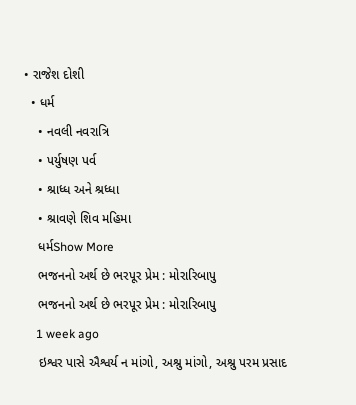• રાજેશ દોશી
  • ધર્મ
    • નવલી નવરાત્રિ
    • પર્યુષણ પર્વ
    • શ્રાધ્ધ અને શ્રધ્ધા
    • શ્રાવણે શિવ મહિમા
    ધર્મShow More
    ભજનનો અર્થ છે ભરપૂર પ્રેમ : મોરારિબાપુ
    ભજનનો અર્થ છે ભરપૂર પ્રેમ : મોરારિબાપુ
    1 week ago
    ઇશ્વર પાસે ઐશ્વર્ય ન માંગો, અશ્રુ માંગો, અશ્રુ પરમ પ્રસાદ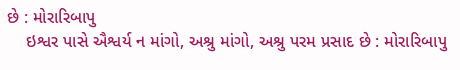છે : મોરારિબાપુ
    ઇશ્વર પાસે ઐશ્વર્ય ન માંગો, અશ્રુ માંગો, અશ્રુ પરમ પ્રસાદ છે : મોરારિબાપુ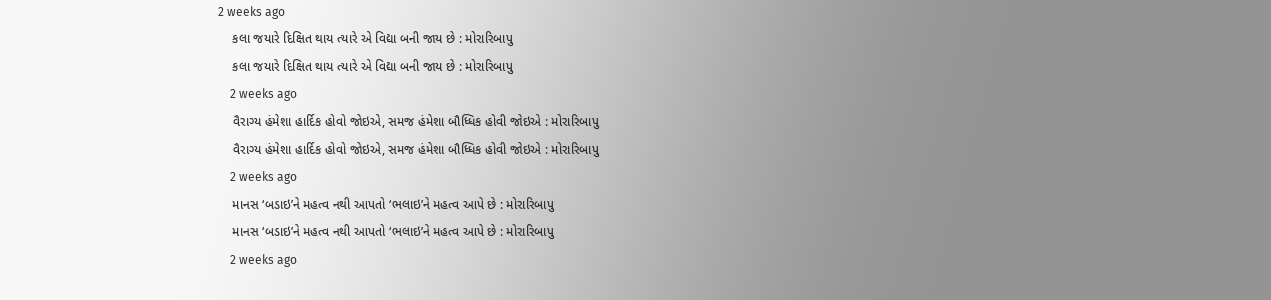2 weeks ago
    કલા જયારે દિક્ષિત થાય ત્યારે એ વિદ્યા બની જાય છે : મોરારિબાપુ
    કલા જયારે દિક્ષિત થાય ત્યારે એ વિદ્યા બની જાય છે : મોરારિબાપુ
    2 weeks ago
    વૈરાગ્ય હંમેશા હાર્દિક હોવો જોઇએ, સમજ હંમેશા બૌધ્ધિક હોવી જોઇએ : મોરારિબાપુ
    વૈરાગ્ય હંમેશા હાર્દિક હોવો જોઇએ, સમજ હંમેશા બૌધ્ધિક હોવી જોઇએ : મોરારિબાપુ
    2 weeks ago
    માનસ ‘બડાઇ’ને મહત્વ નથી આપતો ‘ભલાઇ’ને મહત્વ આપે છે : મોરારિબાપુ
    માનસ ‘બડાઇ’ને મહત્વ નથી આપતો ‘ભલાઇ’ને મહત્વ આપે છે : મોરારિબાપુ
    2 weeks ago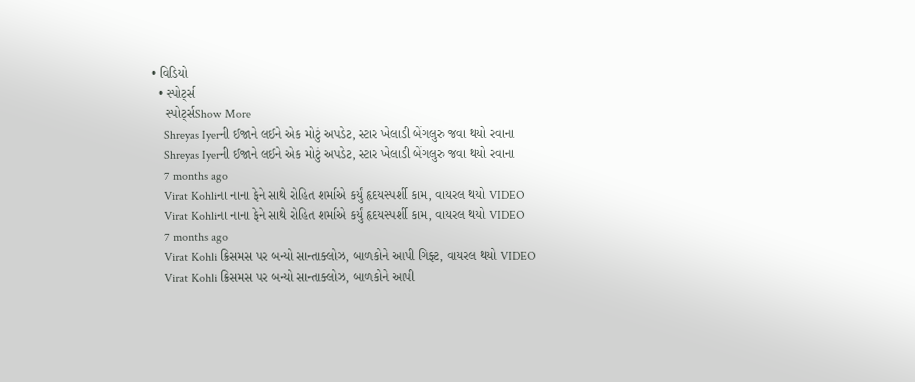• વિડિયો
  • સ્પોર્ટ્સ
    સ્પોર્ટ્સShow More
    Shreyas Iyerની ઈજાને લઈને એક મોટું અપડેટ, સ્ટાર ખેલાડી બેંગલુરુ જવા થયો રવાના
    Shreyas Iyerની ઈજાને લઈને એક મોટું અપડેટ, સ્ટાર ખેલાડી બેંગલુરુ જવા થયો રવાના
    7 months ago
    Virat Kohliના નાના ફેને સાથે રોહિત શર્માએ કર્યું હૃદયસ્પર્શી કામ, વાયરલ થયો VIDEO
    Virat Kohliના નાના ફેને સાથે રોહિત શર્માએ કર્યું હૃદયસ્પર્શી કામ, વાયરલ થયો VIDEO
    7 months ago
    Virat Kohli ક્રિસમસ પર બન્યો સાન્તાક્લોઝ, બાળકોને આપી ગિફ્ટ, વાયરલ થયો VIDEO
    Virat Kohli ક્રિસમસ પર બન્યો સાન્તાક્લોઝ, બાળકોને આપી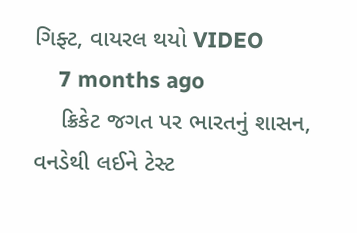ગિફ્ટ, વાયરલ થયો VIDEO
    7 months ago
    ક્રિકેટ જગત પર ભારતનું શાસન, વનડેથી લઈને ટેસ્ટ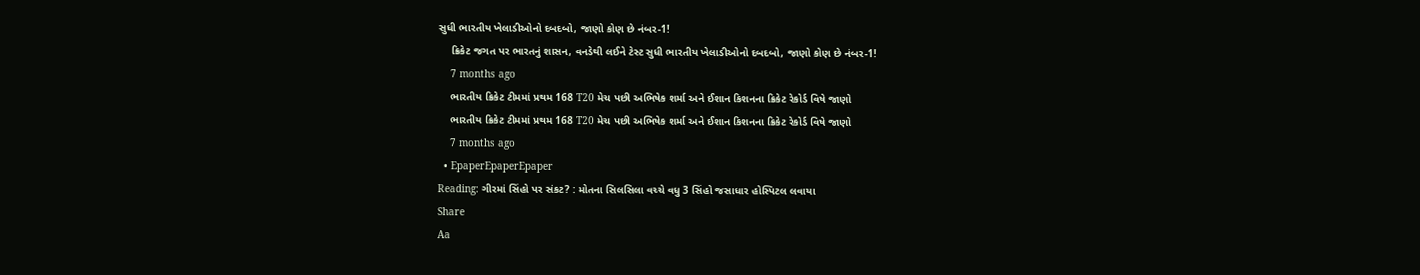સુધી ભારતીય ખેલાડીઓનો દબદબો, જાણો કોણ છે નંબર-1!
    ક્રિકેટ જગત પર ભારતનું શાસન, વનડેથી લઈને ટેસ્ટ સુધી ભારતીય ખેલાડીઓનો દબદબો, જાણો કોણ છે નંબર-1!
    7 months ago
    ભારતીય ક્રિકેટ ટીમમાં પ્રથમ 168 T20 મેચ પછી અભિષેક શર્મા અને ઈશાન કિશનના ક્રિકેટ રેકોર્ડ વિષે જાણો
    ભારતીય ક્રિકેટ ટીમમાં પ્રથમ 168 T20 મેચ પછી અભિષેક શર્મા અને ઈશાન કિશનના ક્રિકેટ રેકોર્ડ વિષે જાણો
    7 months ago
  • EpaperEpaperEpaper
Reading: ગીરમાં સિંહો પર સંકટ? : મોતના સિલસિલા વચ્ચે વધુ 3 સિંહો જસાધાર હોસ્પિટલ લવાયા
Share
Aa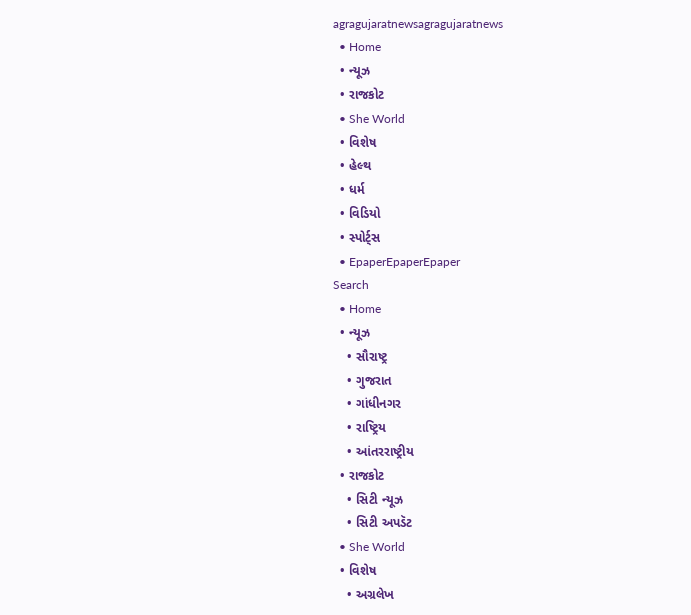agragujaratnewsagragujaratnews
  • Home
  • ન્યૂઝ
  • રાજકોટ
  • She World
  • વિશેષ
  • હેલ્થ
  • ધર્મ
  • વિડિયો
  • સ્પોર્ટ્સ
  • EpaperEpaperEpaper
Search
  • Home
  • ન્યૂઝ
    • સૌરાષ્ટ્ર
    • ગુજરાત
    • ગાંધીનગર
    • રાષ્ટ્રિય
    • આંતરરાષ્ટ્રીય
  • રાજકોટ
    • સિટી ન્યૂઝ
    • સિટી અપડૅટ
  • She World
  • વિશેષ
    • અગ્રલેખ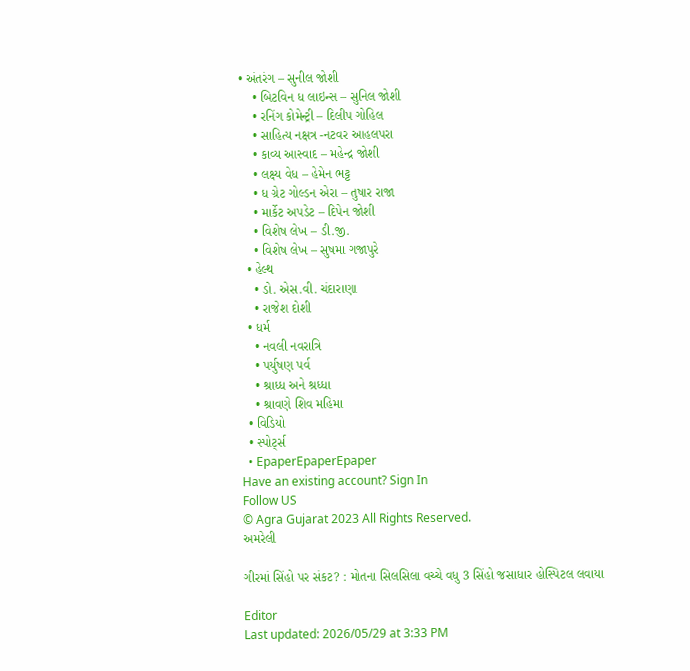• અંતરંગ – સુનીલ જોશી
    • બિટવિન ધ લાઇન્સ – સુનિલ જોશી
    • રનિંગ કોમેન્ટ્રી – દિલીપ ગોહિલ
    • સાહિત્ય નક્ષત્ર -નટવર આહલપરા
    • કાવ્ય આસ્વાદ – મહેન્દ્ર જોશી
    • લક્ષ્ય વેધ – હેમેન ભટ્ટ
    • ધ ગ્રેટ ગોલ્ડન એરા – તુષાર રાજા
    • માર્કેટ અપડેટ – દિપેન જોશી
    • વિશેષ લેખ – ડી.જી.
    • વિશેષ લેખ – સુષમા ગજાપુરે
  • હેલ્થ
    • ડો. એસ.વી. ચંદારાણા
    • રાજેશ દોશી
  • ધર્મ
    • નવલી નવરાત્રિ
    • પર્યુષણ પર્વ
    • શ્રાધ્ધ અને શ્રધ્ધા
    • શ્રાવણે શિવ મહિમા
  • વિડિયો
  • સ્પોર્ટ્સ
  • EpaperEpaperEpaper
Have an existing account? Sign In
Follow US
© Agra Gujarat 2023 All Rights Reserved.
અમરેલી

ગીરમાં સિંહો પર સંકટ? : મોતના સિલસિલા વચ્ચે વધુ 3 સિંહો જસાધાર હોસ્પિટલ લવાયા

Editor
Last updated: 2026/05/29 at 3:33 PM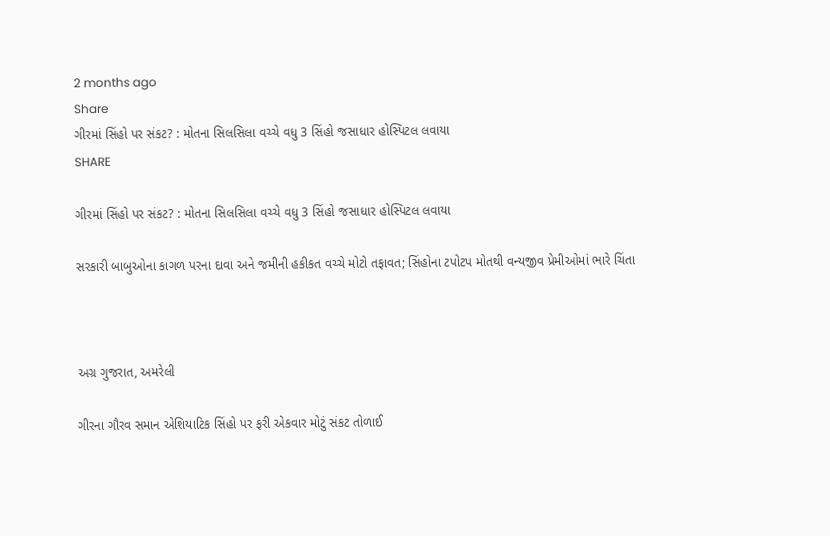2 months ago
Share
ગીરમાં સિંહો પર સંકટ? : મોતના સિલસિલા વચ્ચે વધુ 3 સિંહો જસાધાર હોસ્પિટલ લવાયા
SHARE

ગીરમાં સિંહો પર સંકટ? : મોતના સિલસિલા વચ્ચે વધુ 3 સિંહો જસાધાર હોસ્પિટલ લવાયા

સરકારી બાબુઓના કાગળ પરના દાવા અને જમીની હકીકત વચ્ચે મોટો તફાવત; સિંહોના ટપોટપ મોતથી વન્યજીવ પ્રેમીઓમાં ભારે ચિંતા



અગ્ર ગુજરાત, અમરેલી

ગીરના ગૌરવ સમાન એશિયાટિક સિંહો પર ફરી એકવાર મોટું સંકટ તોળાઈ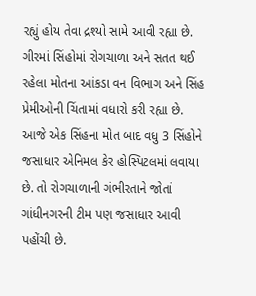રહ્યું હોય તેવા દ્રશ્યો સામે આવી રહ્યા છે. ગીરમાં સિંહોમાં રોગચાળા અને સતત થઈ રહેલા મોતના આંકડા વન વિભાગ અને સિંહ પ્રેમીઓની ચિંતામાં વધારો કરી રહ્યા છે. આજે એક સિંહના મોત બાદ વધુ 3 સિંહોને જસાધાર એનિમલ કેર હોસ્પિટલમાં લવાયા છે. તો રોગચાળાની ગંભીરતાને જોતાં ગાંધીનગરની ટીમ પણ જસાધાર આવી પહોંચી છે.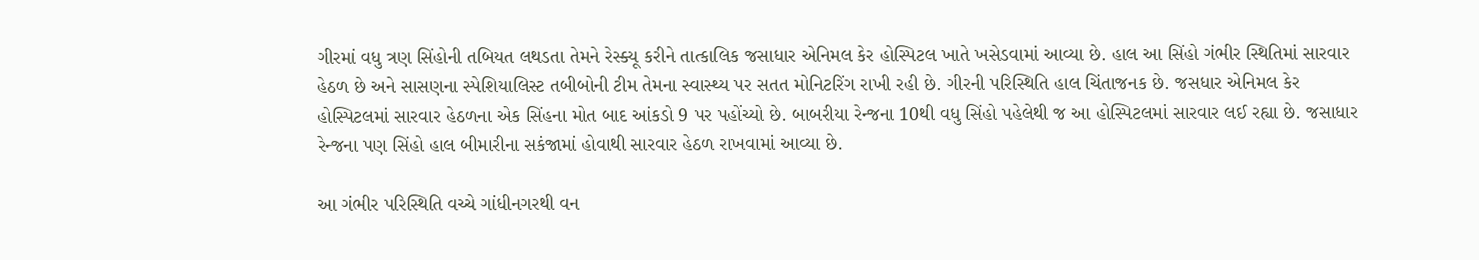ગીરમાં વધુ ત્રણ સિંહોની તબિયત લથડતા તેમને રેસ્ક્યૂ કરીને તાત્કાલિક જસાધાર એનિમલ કેર હોસ્પિટલ ખાતે ખસેડવામાં આવ્યા છે. હાલ આ સિંહો ગંભીર સ્થિતિમાં સારવાર હેઠળ છે અને સાસણના સ્પેશિયાલિસ્ટ તબીબોની ટીમ તેમના સ્વાસ્થ્ય પર સતત મોનિટરિંગ રાખી રહી છે. ગીરની પરિસ્થિતિ હાલ ચિંતાજનક છે. જસધાર એનિમલ કેર હોસ્પિટલમાં સારવાર હેઠળના એક સિંહના મોત બાદ આંકડો 9 પર પહોંચ્યો છે. બાબરીયા રેન્જના 10થી વધુ સિંહો પહેલેથી જ આ હોસ્પિટલમાં સારવાર લઈ રહ્યા છે. જસાધાર રેન્જના પણ સિંહો હાલ બીમારીના સકંજામાં હોવાથી સારવાર હેઠળ રાખવામાં આવ્યા છે.

આ ગંભીર પરિસ્થિતિ વચ્ચે ગાંધીનગરથી વન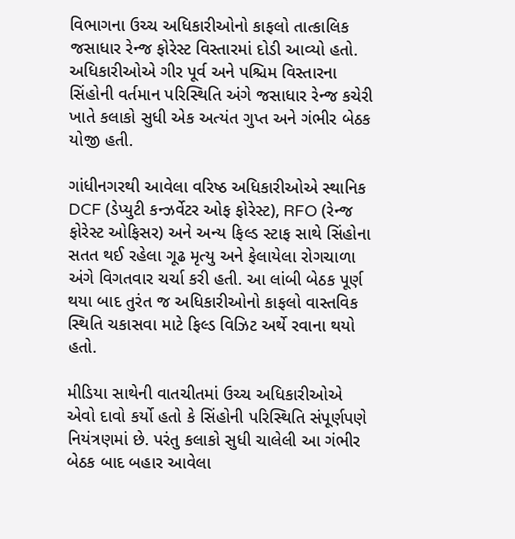વિભાગના ઉચ્ચ અધિકારીઓનો કાફલો તાત્કાલિક જસાધાર રેન્જ ફોરેસ્ટ વિસ્તારમાં દોડી આવ્યો હતો. અધિકારીઓએ ગીર પૂર્વ અને પશ્ચિમ વિસ્તારના સિંહોની વર્તમાન પરિસ્થિતિ અંગે જસાધાર રેન્જ કચેરી ખાતે કલાકો સુધી એક અત્યંત ગુપ્ત અને ગંભીર બેઠક યોજી હતી.

ગાંધીનગરથી આવેલા વરિષ્ઠ અધિકારીઓએ સ્થાનિક DCF (ડેપ્યુટી કન્ઝર્વેટર ઓફ ફોરેસ્ટ), RFO (રેન્જ ફોરેસ્ટ ઓફિસર) અને અન્ય ફિલ્ડ સ્ટાફ સાથે સિંહોના સતત થઈ રહેલા ગૂઢ મૃત્યુ અને ફેલાયેલા રોગચાળા અંગે વિગતવાર ચર્ચા કરી હતી. આ લાંબી બેઠક પૂર્ણ થયા બાદ તુરંત જ અધિકારીઓનો કાફલો વાસ્તવિક સ્થિતિ ચકાસવા માટે ફિલ્ડ વિઝિટ અર્થે રવાના થયો હતો.

મીડિયા સાથેની વાતચીતમાં ઉચ્ચ અધિકારીઓએ એવો દાવો કર્યો હતો કે સિંહોની પરિસ્થિતિ સંપૂર્ણપણે નિયંત્રણમાં છે. પરંતુ કલાકો સુધી ચાલેલી આ ગંભીર બેઠક બાદ બહાર આવેલા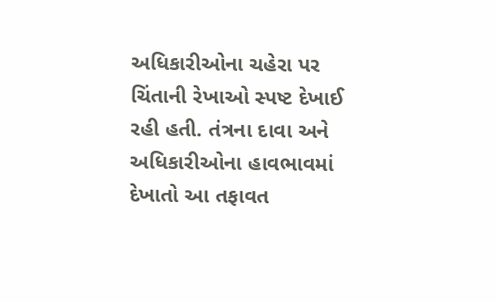અધિકારીઓના ચહેરા પર ચિંતાની રેખાઓ સ્પષ્ટ દેખાઈ રહી હતી. તંત્રના દાવા અને અધિકારીઓના હાવભાવમાં દેખાતો આ તફાવત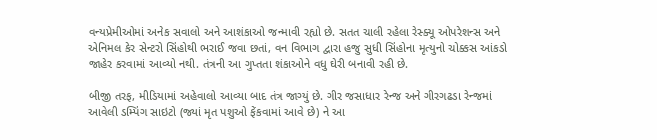વન્યપ્રેમીઓમાં અનેક સવાલો અને આશંકાઓ જન્માવી રહ્યો છે. સતત ચાલી રહેલા રેસ્ક્યૂ ઓપરેશન્સ અને એનિમલ કેર સેન્ટરો સિંહોથી ભરાઈ જવા છતાં, વન વિભાગ દ્વારા હજુ સુધી સિંહોના મૃત્યુનો ચોક્કસ આંકડો જાહેર કરવામાં આવ્યો નથી. તંત્રની આ ગુપ્તતા શંકાઓને વધુ ઘેરી બનાવી રહી છે.

બીજી તરફ, મીડિયામાં અહેવાલો આવ્યા બાદ તંત્ર જાગ્યું છે. ગીર જસાધાર રેન્જ અને ગીરગઢડા રેન્જમાં આવેલી ડમ્પિંગ સાઇટો (જ્યાં મૃત પશુઓ ફેંકવામાં આવે છે) ને આ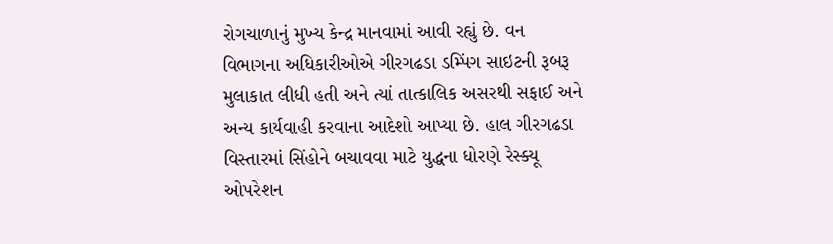રોગચાળાનું મુખ્ય કેન્દ્ર માનવામાં આવી રહ્યું છે. વન વિભાગના અધિકારીઓએ ગીરગઢડા ડમ્પિંગ સાઇટની રૂબરૂ મુલાકાત લીધી હતી અને ત્યાં તાત્કાલિક અસરથી સફાઈ અને અન્ય કાર્યવાહી કરવાના આદેશો આપ્યા છે. હાલ ગીરગઢડા વિસ્તારમાં સિંહોને બચાવવા માટે યુદ્ધના ધોરણે રેસ્ક્યૂ ઓપરેશન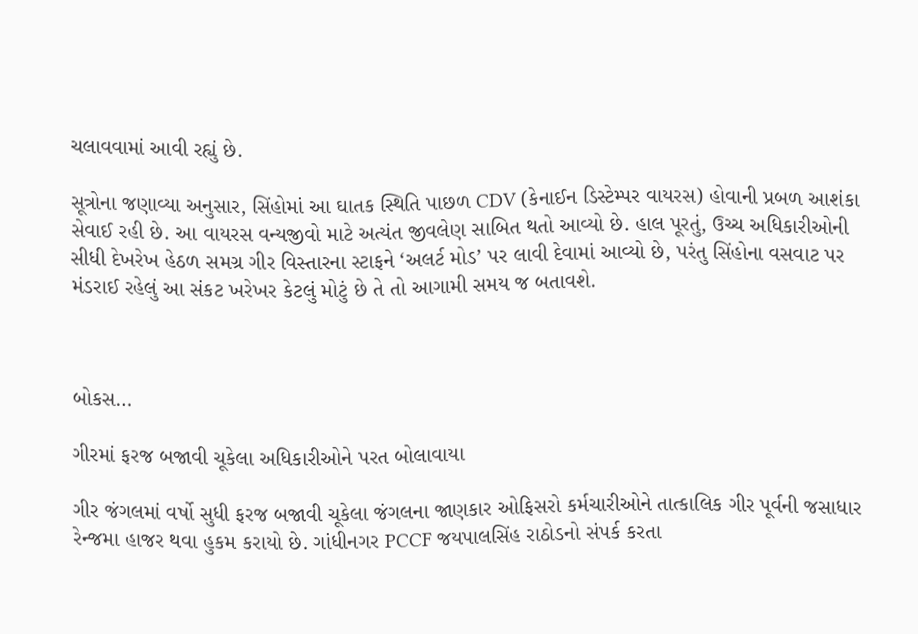ચલાવવામાં આવી રહ્યું છે.

સૂત્રોના જણાવ્યા અનુસાર, સિંહોમાં આ ઘાતક સ્થિતિ પાછળ CDV (કેનાઈન ડિસ્ટેમ્પર વાયરસ) હોવાની પ્રબળ આશંકા સેવાઈ રહી છે. આ વાયરસ વન્યજીવો માટે અત્યંત જીવલેણ સાબિત થતો આવ્યો છે. હાલ પૂરતું, ઉચ્ચ અધિકારીઓની સીધી દેખરેખ હેઠળ સમગ્ર ગીર વિસ્તારના સ્ટાફને ‘અલર્ટ મોડ’ પર લાવી દેવામાં આવ્યો છે, પરંતુ સિંહોના વસવાટ પર મંડરાઈ રહેલું આ સંકટ ખરેખર કેટલું મોટું છે તે તો આગામી સમય જ બતાવશે.



બોકસ…

ગીરમાં ફરજ બજાવી ચૂકેલા અધિકારીઓને પરત બોલાવાયા

ગીર જંગલમાં વર્ષો સુધી ફરજ બજાવી ચૂકેલા જંગલના જાણકાર ઓફિસરો કર્મચારીઓને તાત્કાલિક ગીર પૂર્વની જસાધાર રેન્જમા હાજર થવા હુકમ કરાયો છે. ગાંધીનગર PCCF જયપાલસિંહ રાઠોડનો સંપર્ક કરતા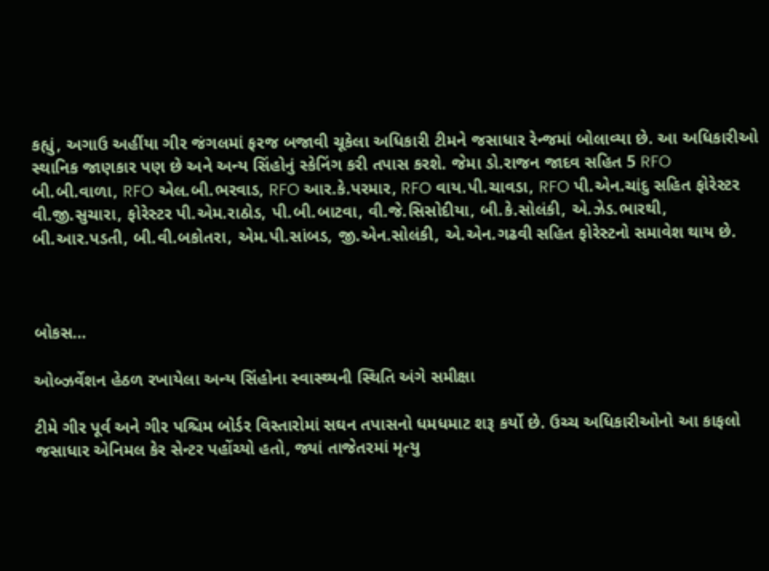કહ્યું, અગાઉ અહીંયા ગીર જંગલમાં ફરજ બજાવી ચૂકેલા અધિકારી ટીમને જસાધાર રેન્જમાં બોલાવ્યા છે. આ અધિકારીઓ સ્થાનિક જાણકાર પણ છે અને અન્ય સિંહોનું સ્કેનિંગ કરી તપાસ કરશે. જેમા ડો.રાજન જાદવ સહિત 5 RFO બી.બી.વાળા, RFO એલ.બી.ભરવાડ, RFO આર.કે.પરમાર, RFO વાય.પી.ચાવડા, RFO પી.એન.ચાંદુ સહિત ફોરેસ્ટર વી.જી.સુચારા, ફોરેસ્ટર પી.એમ.રાઠોડ, પી.બી.બાટવા, વી.જે.સિસોદીયા, બી.કે.સોલંકી, એ.ઝેડ.ભારથી, બી.આર.પડતી, બી.વી.બકોતરા, એમ.પી.સાંબડ, જી.એન.સોલંકી, એ.એન.ગઢવી સહિત ફોરેસ્ટનો સમાવેશ થાય છે.



બોકસ…

ઓબ્ઝર્વેશન હેઠળ રખાયેલા અન્ય સિંહોના સ્વાસ્થ્યની સ્થિતિ અંગે સમીક્ષા

ટીમે ગીર પૂર્વ અને ગીર પશ્ચિમ બોર્ડર વિસ્તારોમાં સઘન તપાસનો ધમધમાટ શરૂ કર્યો છે. ઉચ્ચ અધિકારીઓનો આ કાફલો જસાધાર એનિમલ કેર સેન્ટર પહોંચ્યો હતો, જ્યાં તાજેતરમાં મૃત્યુ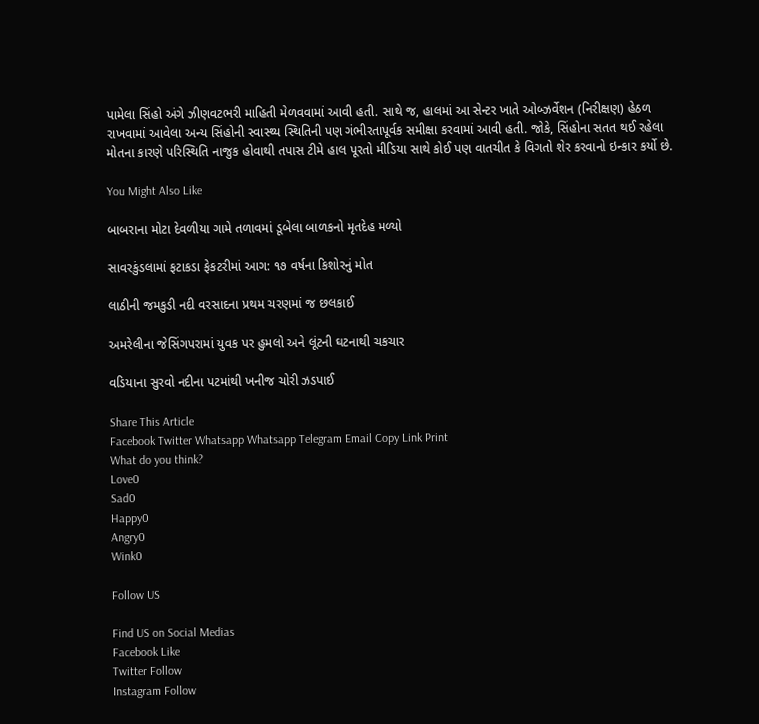પામેલા સિંહો અંગે ઝીણવટભરી માહિતી મેળવવામાં આવી હતી. સાથે જ, હાલમાં આ સેન્ટર ખાતે ઓબ્ઝર્વેશન (નિરીક્ષણ) હેઠળ રાખવામાં આવેલા અન્ય સિંહોની સ્વાસ્થ્ય સ્થિતિની પણ ગંભીરતાપૂર્વક સમીક્ષા કરવામાં આવી હતી. જોકે, સિંહોના સતત થઈ રહેલા મોતના કારણે પરિસ્થિતિ નાજુક હોવાથી તપાસ ટીમે હાલ પૂરતો મીડિયા સાથે કોઈ પણ વાતચીત કે વિગતો શેર કરવાનો ઇન્કાર કર્યો છે.

You Might Also Like

બાબરાના મોટા દેવળીયા ગામે તળાવમાં ડૂબેલા બાળકનો મૃતદેહ મળ્યો

સાવરકુંડલામાં ફટાકડા ફેકટરીમાં આગ: ૧૭ વર્ષના કિશોરનું મોત

લાઠીની જમકુડી નદી વરસાદના પ્રથમ ચરણમાં જ છલકાઈ

અમરેલીના જેસિંગપરામાં યુવક પર હુમલો અને લૂંટની ઘટનાથી ચકચાર

વડિયાના સુરવો નદીના પટમાંથી ખનીજ ચોરી ઝડપાઈ

Share This Article
Facebook Twitter Whatsapp Whatsapp Telegram Email Copy Link Print
What do you think?
Love0
Sad0
Happy0
Angry0
Wink0

Follow US

Find US on Social Medias
Facebook Like
Twitter Follow
Instagram Follow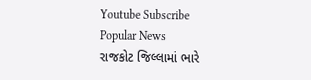Youtube Subscribe
Popular News
રાજકોટ જિલ્લામાં ભારે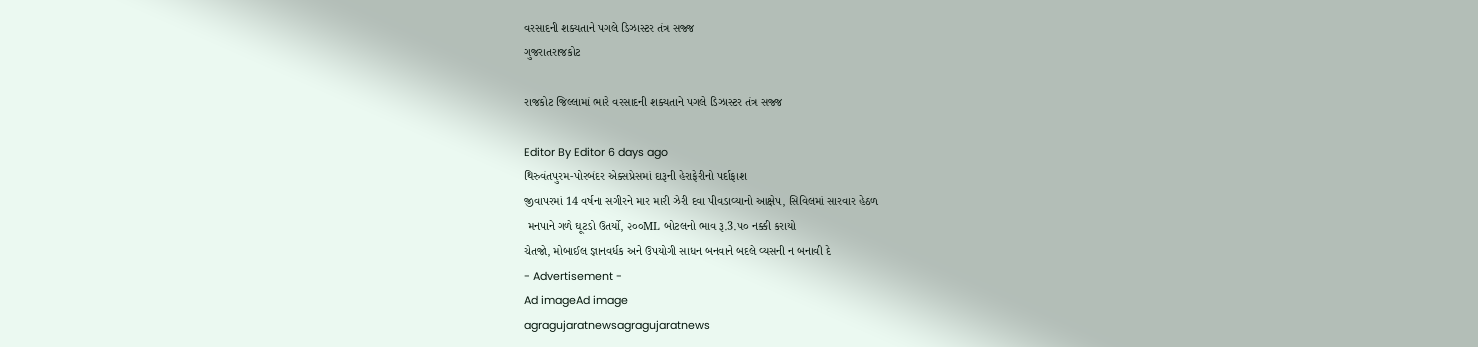વરસાદની શક્યતાને પગલે ડિઝાસ્ટર તંત્ર સજ્જ
ગુજરાતરાજકોટ

રાજકોટ જિલ્લામાં ભારે વરસાદની શક્યતાને પગલે ડિઝાસ્ટર તંત્ર સજ્જ

Editor By Editor 6 days ago
થિરુવંતપુરમ-પોરબંદર એક્સપ્રેસમાં દારૂની હેરાફેરીનો પર્દાફાશ
જીવાપરમાં 14 વર્ષના સગીરને માર મારી ઝેરી દવા પીવડાવ્યાનો આક્ષેપ, સિવિલમાં સારવાર હેઠળ
 મનપાને ગળે ઘૂટડો ઉતર્યો, ૨૦૦ML બોટલનો ભાવ રૂ.3.૫૦ નક્કી કરાયો
ચેતજો, મોબાઈલ જ્ઞાનવર્ધક અને ઉપયોગી સાધન બનવાને બદલે વ્યસની ન બનાવી દે
- Advertisement -
Ad imageAd image
agragujaratnewsagragujaratnews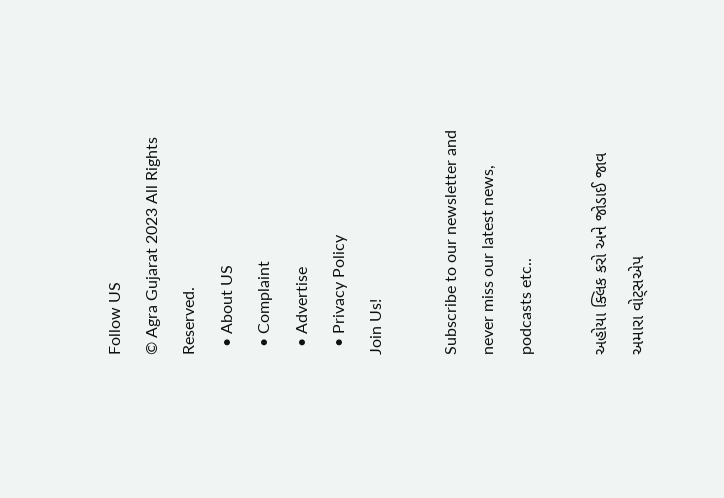Follow US
© Agra Gujarat 2023 All Rights Reserved.
  • About US
  • Complaint
  • Advertise
  • Privacy Policy
Join Us!

Subscribe to our newsletter and never miss our latest news, podcasts etc..

અહોયા ક્લિક કરો અને જોડાઈ જાવ અમારા વોટ્સએપ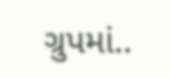ગ્રુપમાં..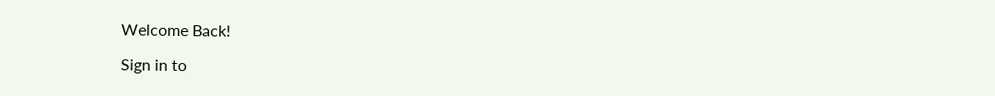Welcome Back!

Sign in to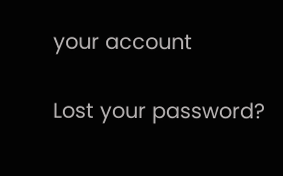your account

Lost your password?